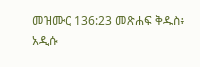መዝሙር 136:23 መጽሐፍ ቅዱስ፥ አዲሱ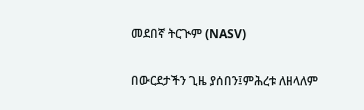መደበኛ ትርጒም (NASV)

በውርደታችን ጊዜ ያሰበን፤ምሕረቱ ለዘላለም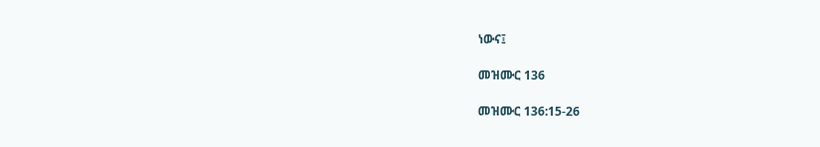ነውና፤

መዝሙር 136

መዝሙር 136:15-26